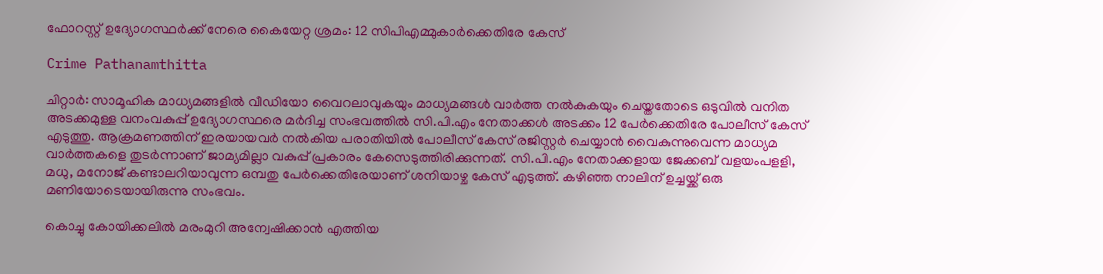ഫോറസ്റ്റ് ഉദ്യോഗസ്ഥർക്ക് നേരെ കൈയേറ്റ ശ്രമം: 12 സിപിഎമ്മുകാർക്കെതിരേ കേസ്‌

Crime Pathanamthitta

ചിറ്റാര്‍: സാമൂഹിക മാധ്യമങ്ങളില്‍ വീഡിയോ വൈറലാവുകയും മാധ്യമങ്ങള്‍ വാര്‍ത്ത നല്‍കുകയും ചെയ്തതോടെ ഒടുവില്‍ വനിത അടക്കമുള്ള വനംവകുപ്പ് ഉദ്യോഗസ്ഥരെ മര്‍ദിച്ച സംഭവത്തില്‍ സി.പി.എം നേതാക്കള്‍ അടക്കം 12 പേര്‍ക്കെതിരേ പോലീസ് കേസ് എടുത്തു. ആക്രമണത്തിന് ഇരയായവര്‍ നല്‍കിയ പരാതിയില്‍ പോലീസ് കേസ് രജിസ്റ്റര്‍ ചെയ്യാന്‍ വൈകുന്നുവെന്ന മാധ്യമ വാര്‍ത്തകളെ തുടര്‍ന്നാണ് ജാമ്യമില്ലാ വകുപ്പ് പ്രകാരം കേസെടുത്തിരിക്കുന്നത്. സി.പി.എം നേതാക്കളായ ജേക്കബ് വളയംപളളി, മധു, മനോജ് കണ്ടാലറിയാവുന്ന ഒമ്പതു പേര്‍ക്കെതിരേയാണ് ശനിയാഴ്ച കേസ് എടുത്ത്. കഴിഞ്ഞ നാലിന് ഉച്ചയ്ക്ക് ഒരു മണിയോടെയായിരുന്നു സംഭവം.

കൊച്ചു കോയിക്കലില്‍ മരംമുറി അന്വേഷിക്കാന്‍ എത്തിയ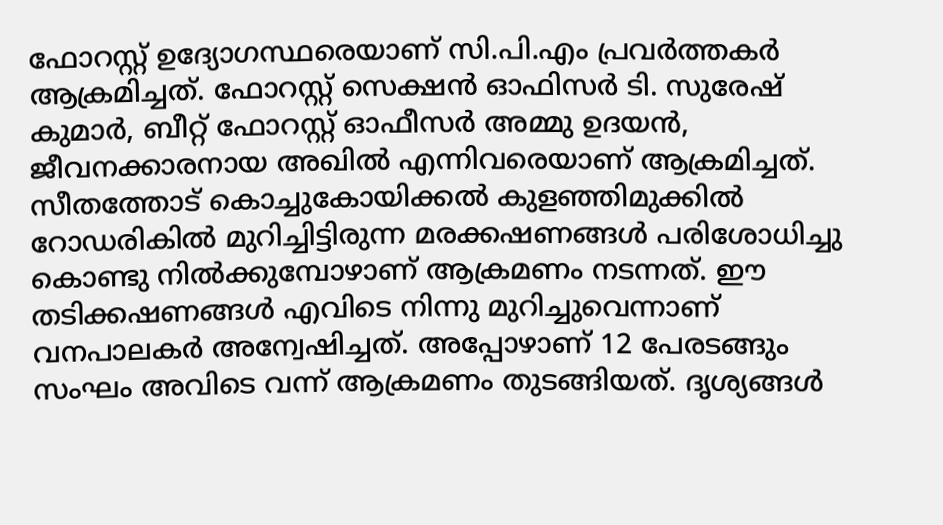ഫോറസ്റ്റ് ഉദ്യോഗസ്ഥരെയാണ് സി.പി.എം പ്രവര്‍ത്തകര്‍ ആക്രമിച്ചത്. ഫോറസ്റ്റ് സെക്ഷന്‍ ഓഫിസര്‍ ടി. സുരേഷ് കുമാര്‍, ബീറ്റ് ഫോറസ്റ്റ് ഓഫീസര്‍ അമ്മു ഉദയന്‍, ജീവനക്കാരനായ അഖില്‍ എന്നിവരെയാണ് ആക്രമിച്ചത്. സീതത്തോട് കൊച്ചുകോയിക്കല്‍ കുളഞ്ഞിമുക്കില്‍ റോഡരികില്‍ മുറിച്ചിട്ടിരുന്ന മരക്കഷണങ്ങള്‍ പരിശോധിച്ചു കൊണ്ടു നില്‍ക്കുമ്പോഴാണ് ആക്രമണം നടന്നത്. ഈ തടിക്കഷണങ്ങള്‍ എവിടെ നിന്നു മുറിച്ചുവെന്നാണ് വനപാലകര്‍ അന്വേഷിച്ചത്. അപ്പോഴാണ് 12 പേരടങ്ങും സംഘം അവിടെ വന്ന് ആക്രമണം തുടങ്ങിയത്. ദൃശ്യങ്ങള്‍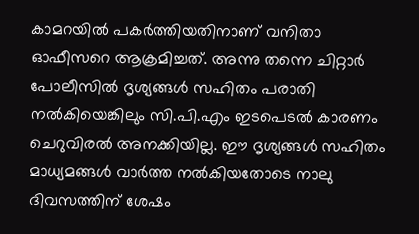കാമറയില്‍ പകര്‍ത്തിയതിനാണ് വനിതാ ഓഫീസറെ ആക്രമിച്ചത്. അന്നു തന്നെ ചിറ്റാര്‍ പോലീസില്‍ ദൃശ്യങ്ങള്‍ സഹിതം പരാതി നല്‍കിയെങ്കിലും സി.പി.എം ഇടപെടല്‍ കാരണം ചെറുവിരല്‍ അനക്കിയില്ല. ഈ ദൃശ്യങ്ങള്‍ സഹിതം മാധ്യമങ്ങള്‍ വാര്‍ത്ത നല്‍കിയതോടെ നാലു ദിവസത്തിന് ശേഷം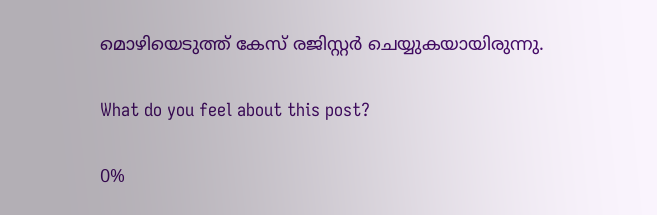മൊഴിയെടുത്ത് കേസ് രജിസ്റ്റര്‍ ചെയ്യുകയായിരുന്നു.

What do you feel about this post?

0%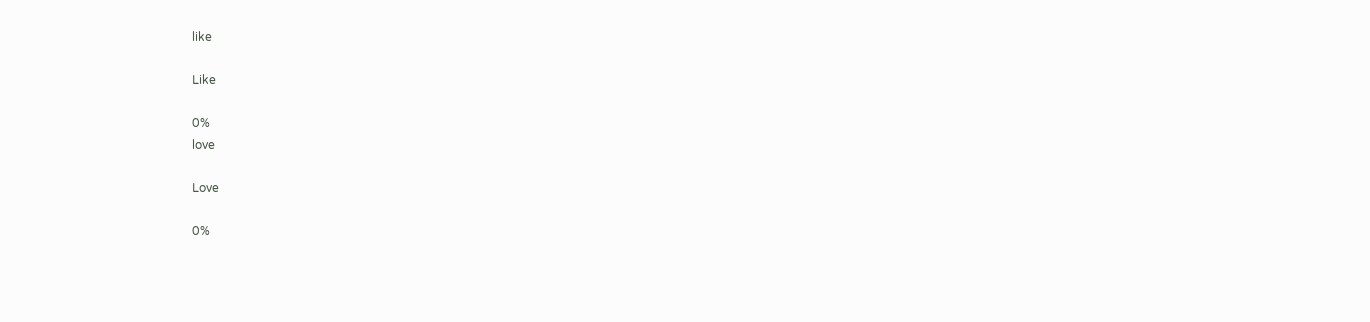like

Like

0%
love

Love

0%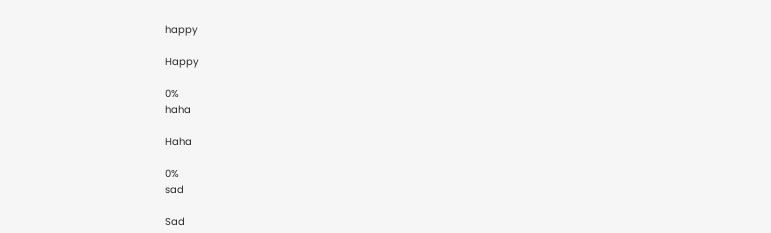happy

Happy

0%
haha

Haha

0%
sad

Sad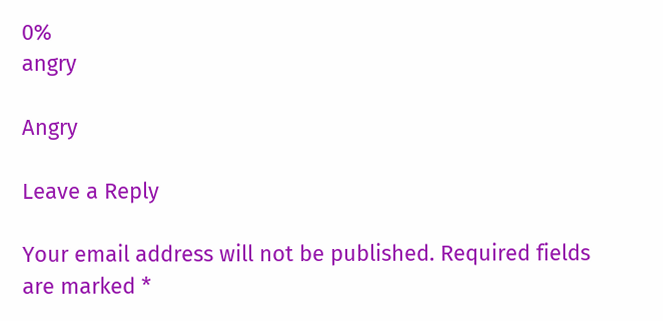0%
angry

Angry

Leave a Reply

Your email address will not be published. Required fields are marked *